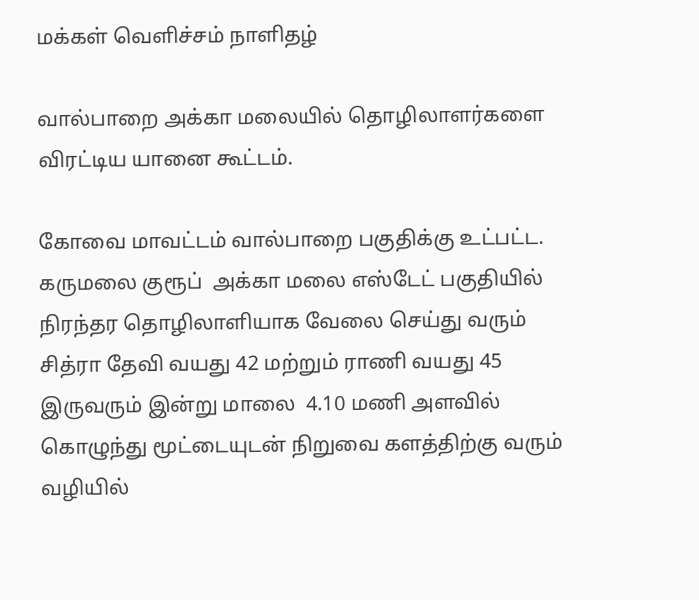மக்கள் வெளிச்சம் நாளிதழ்

வால்பாறை அக்கா மலையில் தொழிலாளர்களை விரட்டிய யானை கூட்டம்.

கோவை மாவட்டம் வால்பாறை பகுதிக்கு உட்பட்ட. கருமலை குரூப்  அக்கா மலை எஸ்டேட் பகுதியில் நிரந்தர தொழிலாளியாக வேலை செய்து வரும் சித்ரா தேவி வயது 42 மற்றும் ராணி வயது 45 இருவரும் இன்று மாலை  4.10 மணி அளவில் கொழுந்து மூட்டையுடன் நிறுவை களத்திற்கு வரும் வழியில்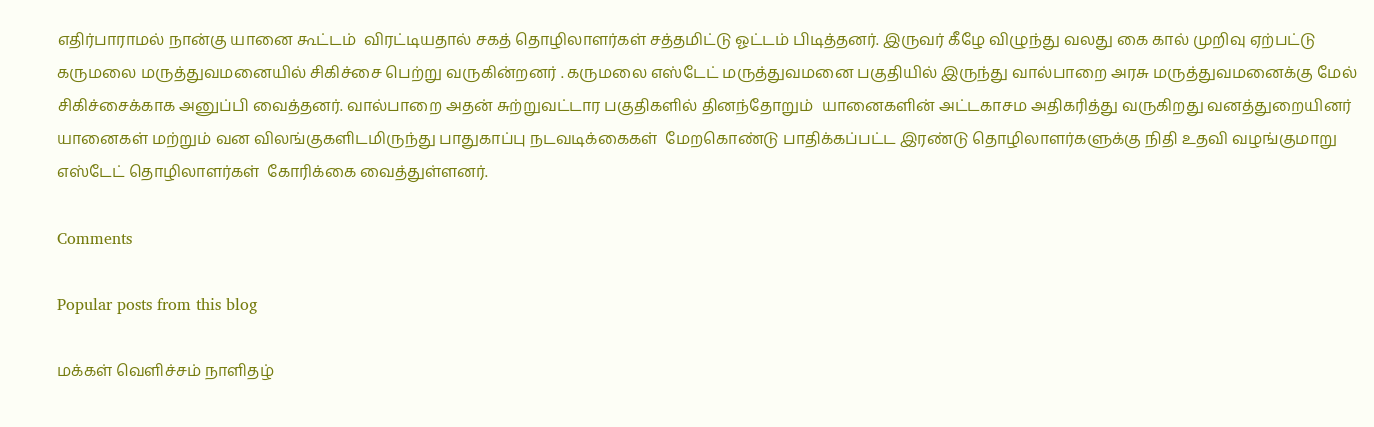எதிர்பாராமல் நான்கு யானை கூட்டம்  விரட்டியதால் சகத் தொழிலாளர்கள் சத்தமிட்டு ஓட்டம் பிடித்தனர். இருவர் கீழே விழுந்து வலது கை கால் முறிவு ஏற்பட்டு கருமலை மருத்துவமனையில் சிகிச்சை பெற்று வருகின்றனர் . கருமலை எஸ்டேட் மருத்துவமனை பகுதியில் இருந்து வால்பாறை அரசு மருத்துவமனைக்கு மேல் சிகிச்சைக்காக அனுப்பி வைத்தனர். வால்பாறை அதன் சுற்றுவட்டார பகுதிகளில் தினந்தோறும்  யானைகளின் அட்டகாசம அதிகரித்து வருகிறது வனத்துறையினர் யானைகள் மற்றும் வன விலங்குகளிடமிருந்து பாதுகாப்பு நடவடிக்கைகள்  மேறகொண்டு பாதிக்கப்பட்ட இரண்டு தொழிலாளர்களுக்கு நிதி உதவி வழங்குமாறு எஸ்டேட் தொழிலாளர்கள்  கோரிக்கை வைத்துள்ளனர்.

Comments

Popular posts from this blog

மக்கள் வெளிச்சம் நாளிதழ்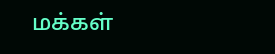மக்கள்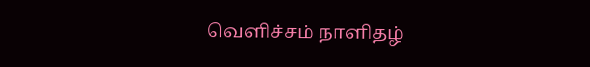வெளிச்சம் நாளிதழ்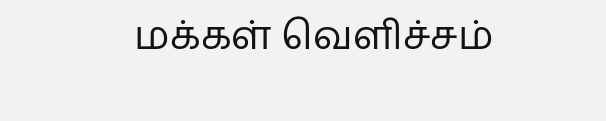மக்கள் வெளிச்சம்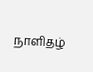நாளிதழ்